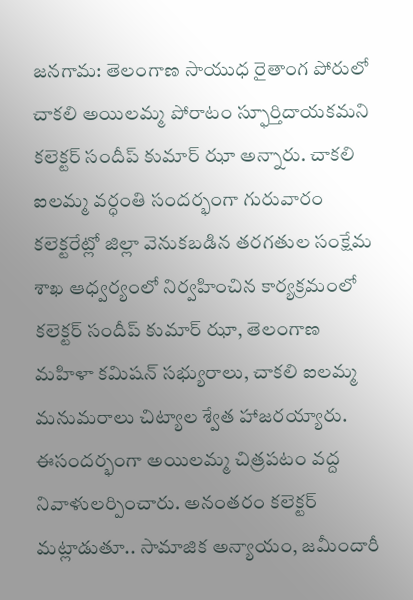జనగామ: తెలంగాణ సాయుధ రైతాంగ పోరులో చాకలి అయిలమ్మ పోరాటం స్ఫూర్తిదాయకమని కలెక్టర్ సందీప్ కుమార్ ఝా అన్నారు. చాకలి ఐలమ్మ వర్ధంతి సందర్భంగా గురువారం కలెక్టరేట్లో జిల్లా వెనుకబడిన తరగతుల సంక్షేమ శాఖ ఆధ్వర్యంలో నిర్వహించిన కార్యక్రమంలో కలెక్టర్ సందీప్ కుమార్ ఝా, తెలంగాణ మహిళా కమిషన్ సభ్యురాలు, చాకలి ఐలమ్మ మనుమరాలు చిట్యాల శ్వేత హాజరయ్యారు. ఈసందర్భంగా అయిలమ్మ చిత్రపటం వద్ద నివాళులర్పించారు. అనంతరం కలెక్టర్ మట్లాడుతూ.. సామాజిక అన్యాయం, జమీందారీ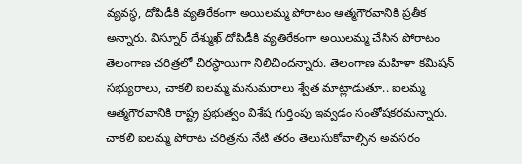వ్యవస్థ, దోపిడీకి వ్యతిరేకంగా అయిలమ్మ పోరాటం ఆత్మగౌరవానికి ప్రతీక అన్నారు. విస్నూర్ దేశ్ముఖ్ దోపిడీకి వ్యతిరేకంగా అయిలమ్మ చేసిన పోరాటం తెలంగాణ చరిత్రలో చిరస్థాయిగా నిలిచిందన్నారు. తెలంగాణ మహిళా కమిషన్ సభ్యురాలు, చాకలి ఐలమ్మ మనుమరాలు శ్వేత మాట్లాడుతూ.. ఐలమ్మ ఆత్మగౌరవానికి రాష్ట్ర ప్రభుత్వం విశేష గుర్తింపు ఇవ్వడం సంతోషకరమన్నారు. చాకలి ఐలమ్మ పోరాట చరిత్రను నేటి తరం తెలుసుకోవాల్సిన అవసరం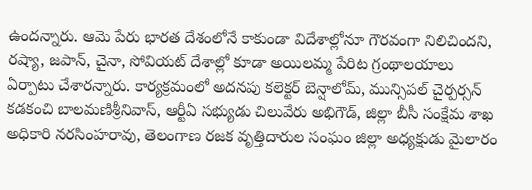ఉందన్నారు. ఆమె పేరు భారత దేశంలోనే కాకుండా విదేశాల్లోనూ గౌరవంగా నిలిచిందని, రష్యా, జపాన్, చైనా, సోవియట్ దేశాల్లో కూడా అయిలమ్మ పేరిట గ్రంథాలయాలు ఏర్పాటు చేశారన్నారు. కార్యక్రమంలో అదనపు కలెక్టర్ బెన్షాలోమ్, మున్సిపల్ చైర్పర్సన్ కడకంచి బాలమణిశ్రీనివాస్, ఆర్టీఏ సభ్యుడు చిలువేరు అభిగౌడ్, జిల్లా బీసీ సంక్షేమ శాఖ అధికారి నరసింహరావు, తెలంగాణ రజక వృత్తిదారుల సంఘం జిల్లా అధ్యక్షుడు మైలారం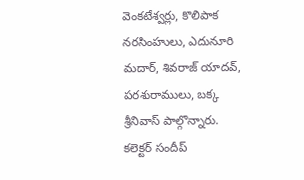వెంకటేశ్వర్లు, కొలిపాక నరసింహులు, ఎదునూరి మదార్, శివరాజ్ యాదవ్, పరశురాములు, బక్క శ్రీనివాస్ పాల్గొన్నారు.
కలెక్టర్ సందీప్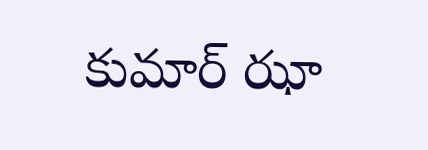కుమార్ ఝా